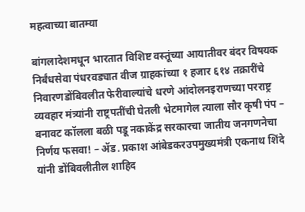महत्वाच्या बातम्या

बांगलादेशमधून भारतात विशिष्ट वस्तूंच्या आयातीवर बंदर विषयक निर्बंधसेवा पंधरवड्यात वीज ग्राहकांच्या १ हजार ६१४ तक्रारींचे निवारणडोंबिवलीत फेरीवाल्यांचे धरणे आंदोलनइराणच्या परराष्ट्र व्यवहार मंत्र्यांनी राष्ट्रपतींची घेतली भेटमागेल त्याला सौर कृषी पंप – बनावट कॉलला बळी पडू नकाकेंद्र सरकारचा जातीय जनगणनेचा निर्णय फसवा! – ॲड. प्रकाश आंबेडकरउपमुख्यमंत्री एकनाथ शिंदे यांनी डोंबिवलीतील शाहिद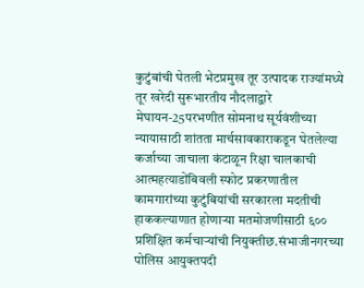कुटुंबांची घेतली भेटप्रमुख तूर उत्पादक राज्यांमध्ये तूर खरेदी सुरूभारतीय नौदलाद्वारे मेघायन-25परभणीत सोमनाथ सूर्यवंशीच्या न्यायासाठी शांतता मार्चसावकाराकडून घेतलेल्या कर्जाच्या जाचाला कंटाळून रिक्षा चालकाची आत्महत्याडोंबिवली स्फोट प्रकरणातील कामगारांच्या कुटुंबियांची सरकारला मदतीची हाककल्याणात होणाऱ्या मतमोजणीसाठी ६०० प्रशिक्षित कर्मचाऱ्यांची नियुक्तीछ.संभाजीनगरच्या पोलिस आयुक्तपदी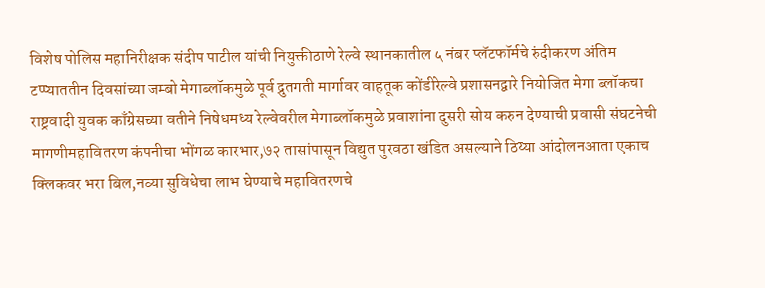विशेष पोलिस महानिरीक्षक संदीप पाटील यांची नियुक्तीठाणे रेल्वे स्थानकातील ५ नंबर प्लॅटफॉर्मचे रुंदीकरण अंतिम टप्प्याततीन दिवसांच्या जम्बो मेगाब्लॉकमुळे पूर्व द्रुतगती मार्गावर वाहतूक कोंडीरेल्वे प्रशासनद्वारे नियोजित मेगा ब्लॉकचा राष्ट्रवादी युवक काँग्रेसच्या वतीने निषेधमध्य रेल्वेवरील मेगाब्लॉकमुळे प्रवाशांना दुसरी सोय करुन देण्याची प्रवासी संघटनेची मागणीमहावितरण कंपनीचा भोंगळ कारभार,७२ तासांपासून विद्युत पुरवठा खंडित असल्याने ठिय्या आंदोलनआता एकाच क्लिकवर भरा बिल,नव्या सुविधेचा लाभ घेण्याचे महावितरणचे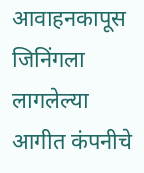आवाहनकापूस जिनिंगला लागलेल्या आगीत कंपनीचे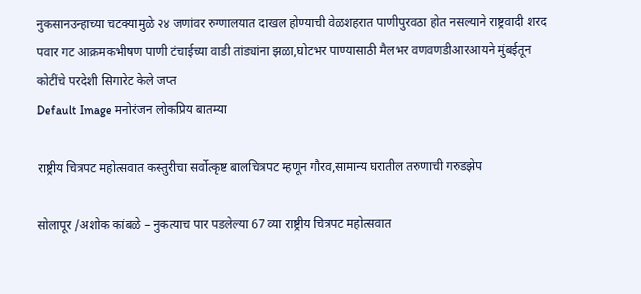नुकसानउन्हाच्या चटक्यामुळे २४ जणांवर रुग्णालयात दाखल होण्याची वेळशहरात पाणीपुरवठा होत नसल्याने राष्ट्रवादी शरद पवार गट आक्रमकभीषण पाणी टंचाईच्या वाडी तांड्यांना झळा,घोटभर पाण्यासाठी मैलभर वणवणडीआरआयने मुंबईतून कोटींचे परदेशी सिगारेट केले जप्त
Default Image मनोरंजन लोकप्रिय बातम्या

राष्ट्रीय चित्रपट महोत्सवात कस्तुरीचा सर्वोत्कृष्ट बालचित्रपट म्हणून गौरव,सामान्य घरातील तरुणाची गरुडझेप

सोलापूर /अशोक कांबळे – नुकत्याच पार पडलेल्या 67 व्या राष्ट्रीय चित्रपट महोत्सवात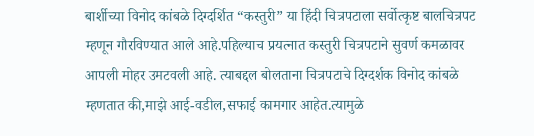बार्शीच्या विनोद कांबळे दिग्दर्शित “कस्तुरी” या हिंदी चित्रपटाला सर्वोत्कृष्ट बालचित्रपट म्हणून गौरविण्यात आले आहे.पहिल्याच प्रयत्नात कस्तुरी चित्रपटाने सुवर्ण कमळावर आपली मोहर उमटवली आहे. त्याबद्दल बोलताना चित्रपटाचे दिग्दर्शक विनोद कांबळे म्हणतात की,माझे आई-वडील,सफाई कामगार आहेत.त्यामुळे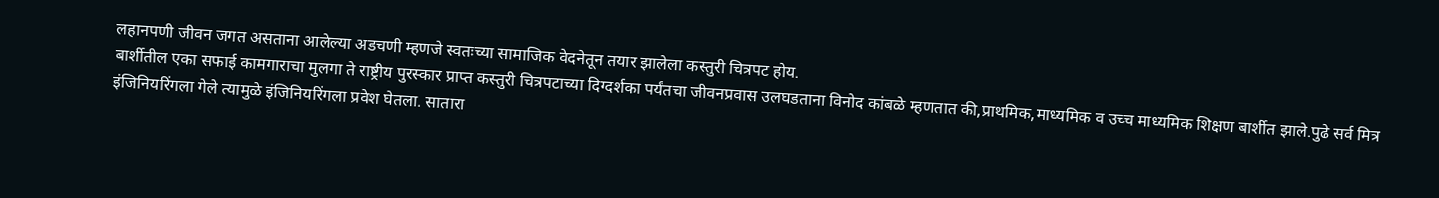लहानपणी जीवन जगत असताना आलेल्या अडचणी म्हणजे स्वतःच्या सामाजिक वेदनेतून तयार झालेला कस्तुरी चित्रपट होय.
बार्शीतील एका सफाई कामगाराचा मुलगा ते राष्ट्रीय पुरस्कार प्राप्त कस्तुरी चित्रपटाच्या दिग्दर्शका पर्यंतचा जीवनप्रवास उलघडताना विनोद कांबळे म्हणतात की,प्राथमिक,माध्यमिक व उच्च माध्यमिक शिक्षण बार्शीत झाले.पुढे सर्व मित्र इंजिनियरिंगला गेले त्यामुळे इंजिनियरिंगला प्रवेश घेतला. सातारा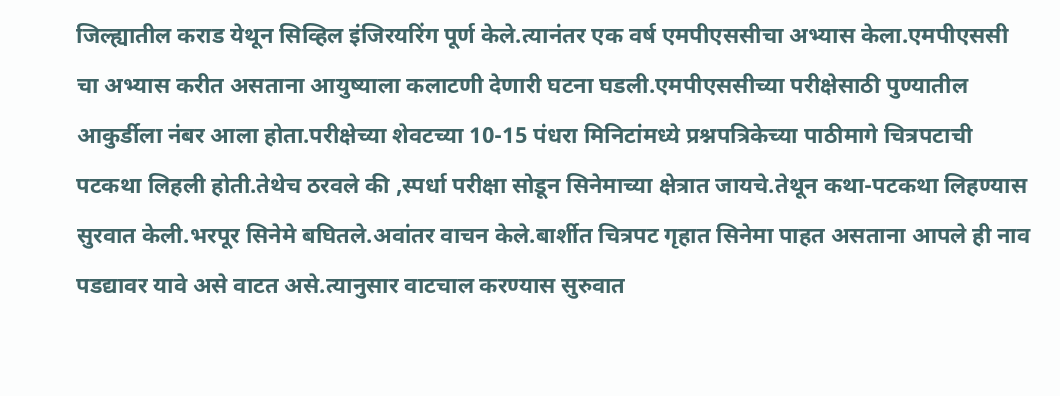जिल्ह्यातील कराड येथून सिव्हिल इंजिरयरिंग पूर्ण केले.त्यानंतर एक वर्ष एमपीएससीचा अभ्यास केला.एमपीएससी चा अभ्यास करीत असताना आयुष्याला कलाटणी देणारी घटना घडली.एमपीएससीच्या परीक्षेसाठी पुण्यातील आकुर्डीला नंबर आला होता.परीक्षेच्या शेवटच्या 10-15 पंधरा मिनिटांमध्ये प्रश्नपत्रिकेच्या पाठीमागे चित्रपटाची पटकथा लिहली होती.तेथेच ठरवले की ,स्पर्धा परीक्षा सोडून सिनेमाच्या क्षेत्रात जायचे.तेथून कथा-पटकथा लिहण्यास सुरवात केली.भरपूर सिनेमे बघितले.अवांतर वाचन केले.बार्शीत चित्रपट गृहात सिनेमा पाहत असताना आपले ही नाव पडद्यावर यावे असे वाटत असे.त्यानुसार वाटचाल करण्यास सुरुवात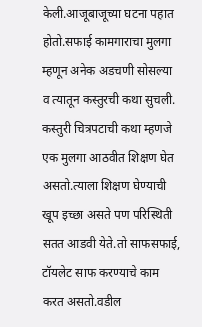केली.आजूबाजूच्या घटना पहात होतो.सफाई कामगाराचा मुलगा म्हणून अनेक अडचणी सोसल्या व त्यातून कस्तुरची कथा सुचली.
कस्तुरी चित्रपटाची कथा म्हणजे एक मुलगा आठवीत शिक्षण घेत असतो.त्याला शिक्षण घेण्याची खूप इच्छा असते पण परिस्थिती सतत आडवी येते.तो साफसफाई, टॉयलेट साफ करण्याचे काम करत असतो.वडील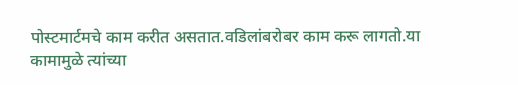पोस्टमार्टमचे काम करीत असतात.वडिलांबरोबर काम करू लागतो.या कामामुळे त्यांच्या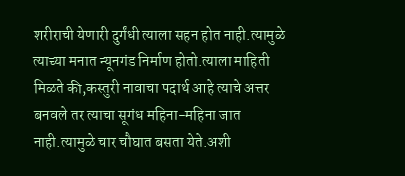शरीराची येणारी दुर्गंधी त्याला सहन होत नाही.त्यामुळे त्याच्या मनात न्यूनगंड निर्माण होतो.त्याला माहिती मिळते की,कस्तुरी नावाचा पदार्थ आहे त्याचे अत्तर बनवले तर त्याचा सूगंध महिना-महिना जात नाही.त्यामुळे चार चौघात बसता येते.अशी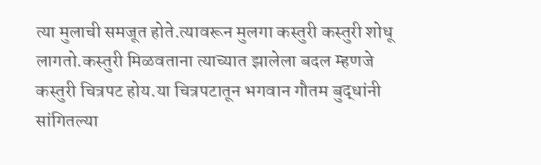त्या मुलाची समजूत होते.त्यावरून मुलगा कस्तुरी कस्तुरी शोधू लागतो.कस्तुरी मिळवताना त्याच्यात झालेला बदल म्हणजे कस्तुरी चित्रपट होय.या चित्रपटातून भगवान गौतम बुद्धांनी सांगितल्या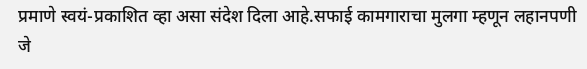प्रमाणे स्वयं-प्रकाशित व्हा असा संदेश दिला आहे.सफाई कामगाराचा मुलगा म्हणून लहानपणी जे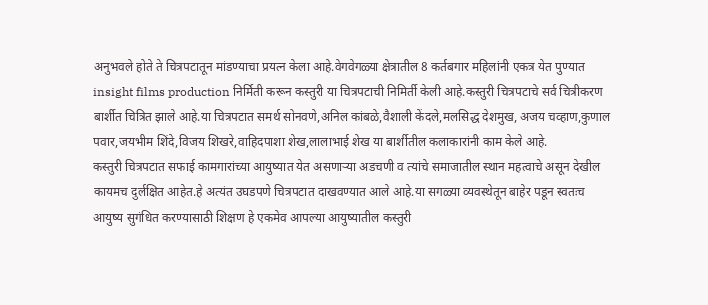अनुभवले होते ते चित्रपटातून मांडण्याचा प्रयत्न केला आहे.वेगवेगळ्या क्षेत्रातील 8 कर्तबगार महिलांनी एकत्र येत पुण्यात insight films production निर्मिती करून कस्तुरी या चित्रपटाची निमिर्ती केली आहे.कस्तुरी चित्रपटाचे सर्व चित्रीकरण बार्शीत चित्रित झाले आहे.या चित्रपटात समर्थ सोनवणे,अनिल कांबळे,वैशाली केंदले,मलसिद्ध देशमुख, अजय चव्हाण,कुणाल पवार,जयभीम शिंदे,विजय शिखरे,वाहिदपाशा शेख,लालाभाई शेख या बार्शीतील कलाकारांनी काम केले आहे.
कस्तुरी चित्रपटात सफाई कामगारांच्या आयुष्यात येत असणाऱ्या अडचणी व त्यांचे समाजातील स्थान महत्वाचे असून देखील कायमच दुर्लक्षित आहेत.हे अत्यंत उघडपणे चित्रपटात दाखवण्यात आले आहे.या सगळ्या व्यवस्थेतून बाहेर पडून स्वतःच आयुष्य सुगंधित करण्यासाठी शिक्षण हे एकमेव आपल्या आयुष्यातील कस्तुरी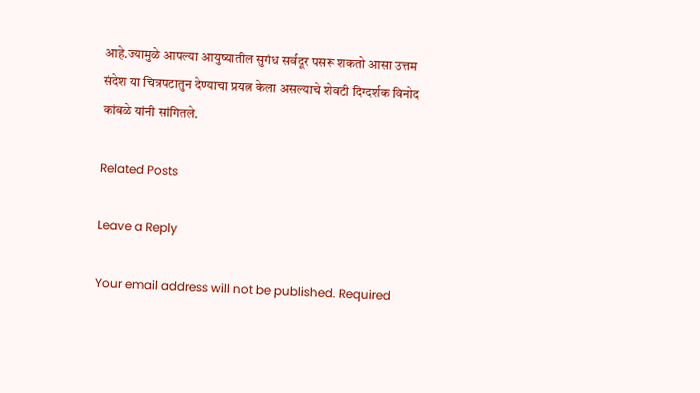आहे.ज्यामुळे आपल्या आयुष्यातील सुगंध सर्वदूर पसरू शकतो आसा उत्तम संदेश या चित्रपटातुन देण्याचा प्रयत्न केला असल्याचे शेवटी दिग्दर्शक विनोद कांबळे यांनी सांगितले.

Related Posts

Leave a Reply

Your email address will not be published. Required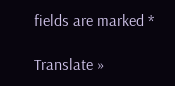fields are marked *

Translate »